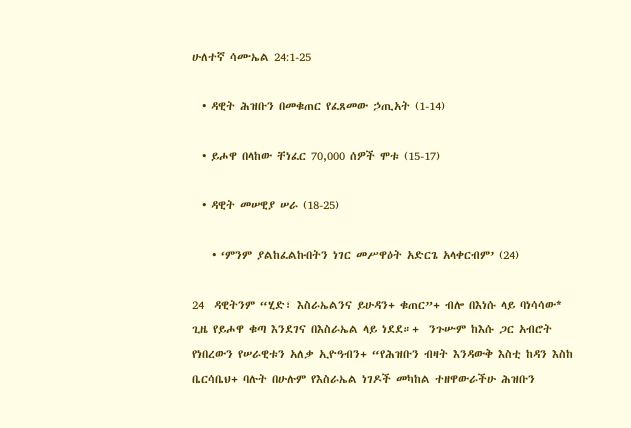ሁለተኛ ሳሙኤል 24:1-25

  • ዳዊት ሕዝቡን በመቁጠር የፈጸመው ኃጢአት (1-14)

  • ይሖዋ በላከው ቸነፈር 70,000 ሰዎች ሞቱ (15-17)

  • ዳዊት መሠዊያ ሠራ (18-25)

    • ‘ምንም ያልከፈልኩበትን ነገር መሥዋዕት አድርጌ አላቀርብም’ (24)

24  ዳዊትንም “ሂድ፣ እስራኤልንና ይሁዳን+ ቁጠር”+ ብሎ በእነሱ ላይ ባነሳሳው* ጊዜ የይሖዋ ቁጣ እንደገና በእስራኤል ላይ ነደደ።+  ንጉሡም ከእሱ ጋር አብሮት የነበረውን የሠራዊቱን አለቃ ኢዮዓብን+ “የሕዝቡን ብዛት እንዳውቅ እስቲ ከዳን እስከ ቤርሳቤህ+ ባሉት በሁሉም የእስራኤል ነገዶች መካከል ተዘዋውራችሁ ሕዝቡን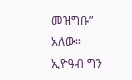መዝግቡ” አለው።  ኢዮዓብ ግን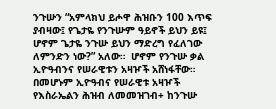ንጉሡን “አምላክህ ይሖዋ ሕዝቡን 100 እጥፍ ያብዛው፤ የጌታዬ የንጉሡም ዓይኖች ይህን ይዩ፤ ሆኖም ጌታዬ ንጉሡ ይህን ማድረግ የፈለገው ለምንድን ነው?” አለው።  ሆኖም የንጉሡ ቃል ኢዮዓብንና የሠራዊቱን አዛዦች አሸነፋቸው። በመሆኑም ኢዮዓብና የሠራዊቱ አዛዦች የእስራኤልን ሕዝብ ለመመዝገብ+ ከንጉሡ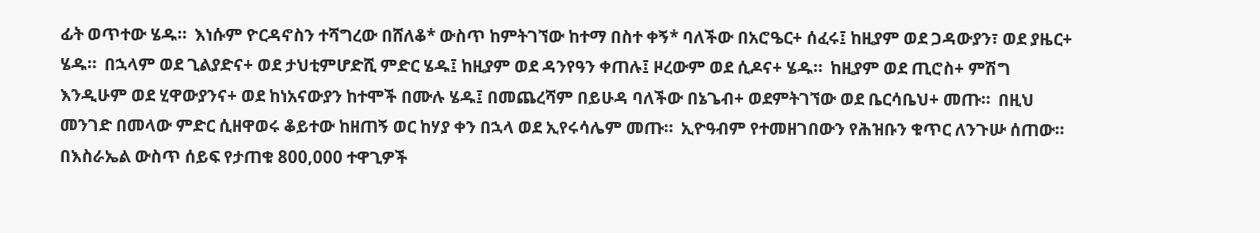ፊት ወጥተው ሄዱ።  እነሱም ዮርዳኖስን ተሻግረው በሸለቆ* ውስጥ ከምትገኘው ከተማ በስተ ቀኝ* ባለችው በአሮዔር+ ሰፈሩ፤ ከዚያም ወደ ጋዳውያን፣ ወደ ያዜር+ ሄዱ።  በኋላም ወደ ጊልያድና+ ወደ ታህቲምሆድሺ ምድር ሄዱ፤ ከዚያም ወደ ዳንየዓን ቀጠሉ፤ ዞረውም ወደ ሲዶና+ ሄዱ።  ከዚያም ወደ ጢሮስ+ ምሽግ እንዲሁም ወደ ሂዋውያንና+ ወደ ከነአናውያን ከተሞች በሙሉ ሄዱ፤ በመጨረሻም በይሁዳ ባለችው በኔጌብ+ ወደምትገኘው ወደ ቤርሳቤህ+ መጡ።  በዚህ መንገድ በመላው ምድር ሲዘዋወሩ ቆይተው ከዘጠኝ ወር ከሃያ ቀን በኋላ ወደ ኢየሩሳሌም መጡ።  ኢዮዓብም የተመዘገበውን የሕዝቡን ቁጥር ለንጉሡ ሰጠው። በእስራኤል ውስጥ ሰይፍ የታጠቁ 800,000 ተዋጊዎች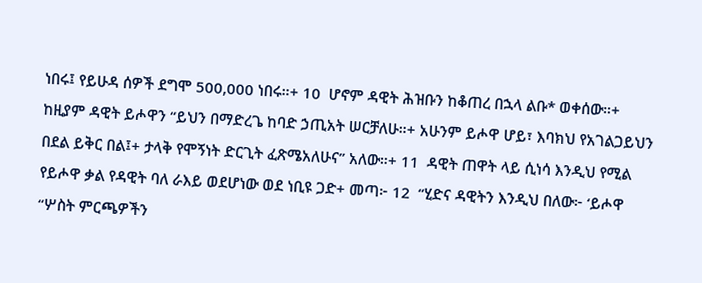ነበሩ፤ የይሁዳ ሰዎች ደግሞ 500,000 ነበሩ።+ 10  ሆኖም ዳዊት ሕዝቡን ከቆጠረ በኋላ ልቡ* ወቀሰው።+ ከዚያም ዳዊት ይሖዋን “ይህን በማድረጌ ከባድ ኃጢአት ሠርቻለሁ።+ አሁንም ይሖዋ ሆይ፣ እባክህ የአገልጋይህን በደል ይቅር በል፤+ ታላቅ የሞኝነት ድርጊት ፈጽሜአለሁና” አለው።+ 11  ዳዊት ጠዋት ላይ ሲነሳ እንዲህ የሚል የይሖዋ ቃል የዳዊት ባለ ራእይ ወደሆነው ወደ ነቢዩ ጋድ+ መጣ፦ 12  “ሂድና ዳዊትን እንዲህ በለው፦ ‘ይሖዋ “ሦስት ምርጫዎችን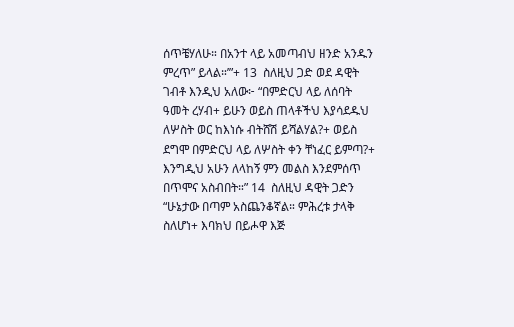ሰጥቼሃለሁ። በአንተ ላይ አመጣብህ ዘንድ አንዱን ምረጥ” ይላል።’”+ 13  ስለዚህ ጋድ ወደ ዳዊት ገብቶ እንዲህ አለው፦ “በምድርህ ላይ ለሰባት ዓመት ረሃብ+ ይሁን ወይስ ጠላቶችህ እያሳደዱህ ለሦስት ወር ከእነሱ ብትሸሽ ይሻልሃል?+ ወይስ ደግሞ በምድርህ ላይ ለሦስት ቀን ቸነፈር ይምጣ?+ እንግዲህ አሁን ለላከኝ ምን መልስ እንደምሰጥ በጥሞና አስብበት።” 14  ስለዚህ ዳዊት ጋድን “ሁኔታው በጣም አስጨንቆኛል። ምሕረቱ ታላቅ ስለሆነ+ እባክህ በይሖዋ እጅ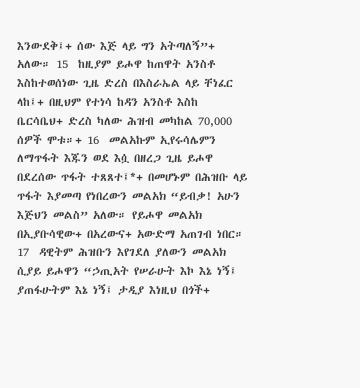እንውደቅ፤+ ሰው እጅ ላይ ግን አትጣለኝ”+ አለው። 15  ከዚያም ይሖዋ ከጠዋት አንስቶ እስከተወሰነው ጊዜ ድረስ በእስራኤል ላይ ቸነፈር ላከ፤+ በዚህም የተነሳ ከዳን አንስቶ እስከ ቤርሳቤህ+ ድረስ ካለው ሕዝብ መካከል 70,000 ሰዎች ሞቱ።+ 16  መልአኩም ኢየሩሳሌምን ለማጥፋት እጁን ወደ እሷ በዘረጋ ጊዜ ይሖዋ በደረሰው ጥፋት ተጸጸተ፤*+ በመሆኑም በሕዝቡ ላይ ጥፋት እያመጣ የነበረውን መልአክ “ይብቃ! አሁን እጅህን መልስ” አለው። የይሖዋ መልአክ በኢያቡሳዊው+ በአረውና+ አውድማ አጠገብ ነበር። 17  ዳዊትም ሕዝቡን እየገደለ ያለውን መልአክ ሲያይ ይሖዋን “ኃጢአት የሠራሁት እኮ እኔ ነኝ፤ ያጠፋሁትም እኔ ነኝ፤ ታዲያ እነዚህ በጎች+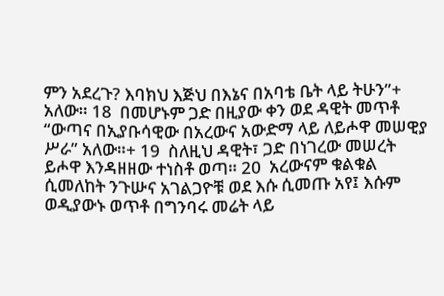ምን አደረጉ? እባክህ እጅህ በእኔና በአባቴ ቤት ላይ ትሁን”+ አለው። 18  በመሆኑም ጋድ በዚያው ቀን ወደ ዳዊት መጥቶ “ውጣና በኢያቡሳዊው በአረውና አውድማ ላይ ለይሖዋ መሠዊያ ሥራ” አለው።+ 19  ስለዚህ ዳዊት፣ ጋድ በነገረው መሠረት ይሖዋ እንዳዘዘው ተነስቶ ወጣ። 20  አረውናም ቁልቁል ሲመለከት ንጉሡና አገልጋዮቹ ወደ እሱ ሲመጡ አየ፤ እሱም ወዲያውኑ ወጥቶ በግንባሩ መሬት ላይ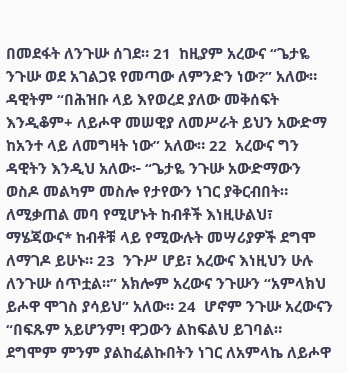በመደፋት ለንጉሡ ሰገደ። 21  ከዚያም አረውና “ጌታዬ ንጉሡ ወደ አገልጋዩ የመጣው ለምንድን ነው?” አለው። ዳዊትም “በሕዝቡ ላይ እየወረደ ያለው መቅሰፍት እንዲቆም+ ለይሖዋ መሠዊያ ለመሥራት ይህን አውድማ ከአንተ ላይ ለመግዛት ነው” አለው። 22  አረውና ግን ዳዊትን እንዲህ አለው፦ “ጌታዬ ንጉሡ አውድማውን ወስዶ መልካም መስሎ የታየውን ነገር ያቅርብበት። ለሚቃጠል መባ የሚሆኑት ከብቶች እነዚሁልህ፣ ማሄጃውና* ከብቶቹ ላይ የሚውሉት መሣሪያዎች ደግሞ ለማገዶ ይሁኑ። 23  ንጉሥ ሆይ፣ አረውና እነዚህን ሁሉ ለንጉሡ ሰጥቷል።” አክሎም አረውና ንጉሡን “አምላክህ ይሖዋ ሞገስ ያሳይህ” አለው። 24  ሆኖም ንጉሡ አረውናን “በፍጹም አይሆንም! ዋጋውን ልከፍልህ ይገባል። ደግሞም ምንም ያልከፈልኩበትን ነገር ለአምላኬ ለይሖዋ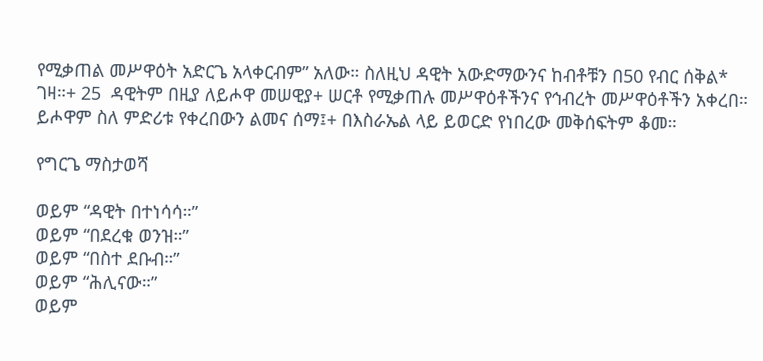የሚቃጠል መሥዋዕት አድርጌ አላቀርብም” አለው። ስለዚህ ዳዊት አውድማውንና ከብቶቹን በ50 የብር ሰቅል* ገዛ።+ 25  ዳዊትም በዚያ ለይሖዋ መሠዊያ+ ሠርቶ የሚቃጠሉ መሥዋዕቶችንና የኅብረት መሥዋዕቶችን አቀረበ። ይሖዋም ስለ ምድሪቱ የቀረበውን ልመና ሰማ፤+ በእስራኤል ላይ ይወርድ የነበረው መቅሰፍትም ቆመ።

የግርጌ ማስታወሻ

ወይም “ዳዊት በተነሳሳ።”
ወይም “በደረቁ ወንዝ።”
ወይም “በስተ ደቡብ።”
ወይም “ሕሊናው።”
ወይም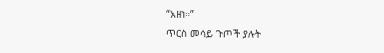“አዘነ።”
ጥርስ መሳይ ጉጦች ያሉት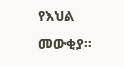የእህል መውቂያ።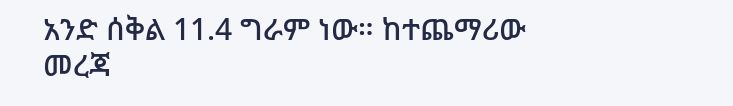አንድ ሰቅል 11.4 ግራም ነው። ከተጨማሪው መረጃ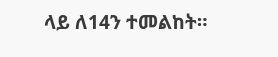ላይ ለ14ን ተመልከት።